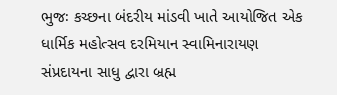ભુજઃ કચ્છના બંદરીય માંડવી ખાતે આયોજિત એક ધાર્મિક મહોત્સવ દરમિયાન સ્વામિનારાયણ સંપ્રદાયના સાધુ દ્વારા બ્રહ્મ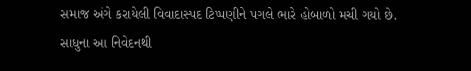સમાજ અંગે કરાયેલી વિવાદાસ્પદ ટિપ્પણીને પગલે ભારે હોબાળો મચી ગયો છે. સાધુના આ નિવેદનથી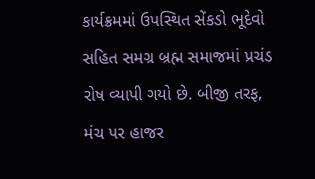કાર્યક્રમમાં ઉપસ્થિત સેંકડો ભૂદેવો સહિત સમગ્ર બ્રહ્મ સમાજમાં પ્રચંડ રોષ વ્યાપી ગયો છે. બીજી તરફ, મંચ પર હાજર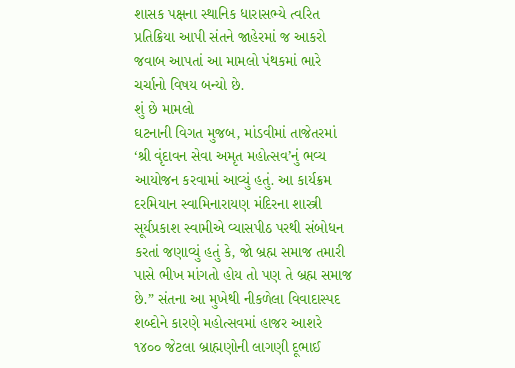શાસક પક્ષના સ્થાનિક ધારાસભ્યે ત્વરિત પ્રતિક્રિયા આપી સંતને જાહેરમાં જ આકરો જવાબ આપતાં આ મામલો પંથકમાં ભારે ચર્ચાનો વિષય બન્યો છે.
શું છે મામલો
ઘટનાની વિગત મુજબ, માંડવીમાં તાજેતરમાં ‘શ્રી વૃંદાવન સેવા અમૃત મહોત્સવ’નું ભવ્ય આયોજન કરવામાં આવ્યું હતું. આ કાર્યક્રમ દરમિયાન સ્વામિનારાયણ મંદિરના શાસ્ત્રી સૂર્યપ્રકાશ સ્વામીએ વ્યાસપીઠ પરથી સંબોધન કરતાં જણાવ્યું હતું કે, જો બ્રહ્મ સમાજ તમારી પાસે ભીખ માંગતો હોય તો પણ તે બ્રહ્મ સમાજ છે.” સંતના આ મુખેથી નીકળેલા વિવાદાસ્પદ શબ્દોને કારણે મહોત્સવમાં હાજર આશરે ૧૪૦૦ જેટલા બ્રાહ્મણોની લાગણી દૂભાઈ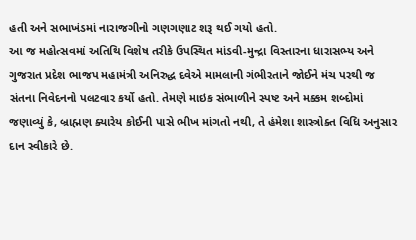હતી અને સભાખંડમાં નારાજગીનો ગણગણાટ શરૂ થઈ ગયો હતો.
આ જ મહોત્સવમાં અતિથિ વિશેષ તરીકે ઉપસ્થિત માંડવી-મુન્દ્રા વિસ્તારના ધારાસભ્ય અને ગુજરાત પ્રદેશ ભાજપ મહામંત્રી અનિરુદ્ધ દવેએ મામલાની ગંભીરતાને જોઈને મંચ પરથી જ સંતના નિવેદનનો પલટવાર કર્યો હતો. તેમણે માઇક સંભાળીને સ્પષ્ટ અને મક્કમ શબ્દોમાં જણાવ્યું કે, બ્રાહ્મણ ક્યારેય કોઈની પાસે ભીખ માંગતો નથી, તે હંમેશા શાસ્ત્રોક્ત વિધિ અનુસાર દાન સ્વીકારે છે.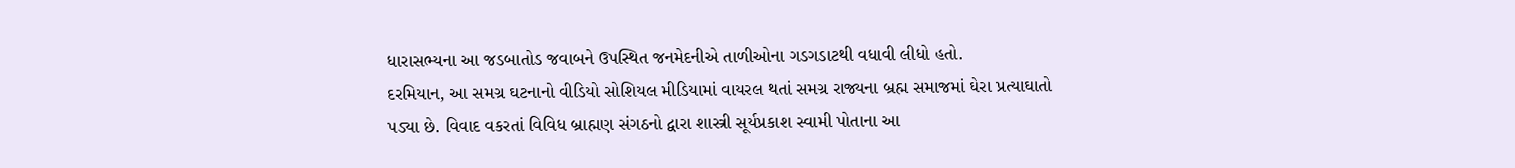ધારાસભ્યના આ જડબાતોડ જવાબને ઉપસ્થિત જનમેદનીએ તાળીઓના ગડગડાટથી વધાવી લીધો હતો.
દરમિયાન, આ સમગ્ર ઘટનાનો વીડિયો સોશિયલ મીડિયામાં વાયરલ થતાં સમગ્ર રાજ્યના બ્રહ્મ સમાજમાં ઘેરા પ્રત્યાઘાતો પડ્યા છે. વિવાદ વકરતાં વિવિધ બ્રાહ્મણ સંગઠનો દ્વારા શાસ્ત્રી સૂર્યપ્રકાશ સ્વામી પોતાના આ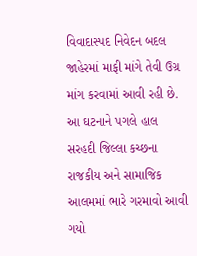વિવાદાસ્પદ નિવેદન બદલ જાહેરમાં માફી માંગે તેવી ઉગ્ર માંગ કરવામાં આવી રહી છે. આ ઘટનાને પગલે હાલ સરહદી જિલ્લા કચ્છના રાજકીય અને સામાજિક આલમમાં ભારે ગરમાવો આવી ગયો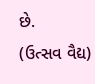છે.
(ઉત્સવ વૈદ્ય)